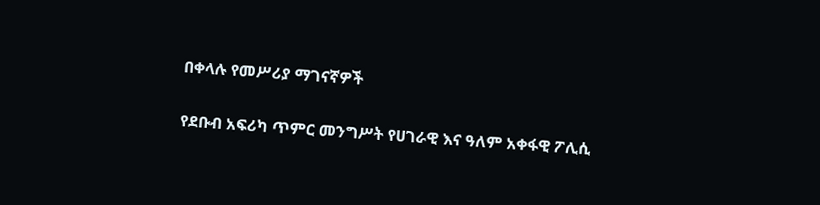በቀላሉ የመሥሪያ ማገናኛዎች

የደቡብ አፍሪካ ጥምር መንግሥት የሀገራዊ እና ዓለም አቀፋዊ ፖሊሲ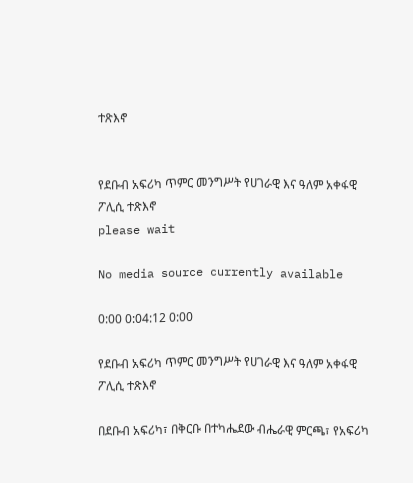ተጽእኖ


የደቡብ አፍሪካ ጥምር መንግሥት የሀገራዊ እና ዓለም አቀፋዊ ፖሊሲ ተጽእኖ
please wait

No media source currently available

0:00 0:04:12 0:00

የደቡብ አፍሪካ ጥምር መንግሥት የሀገራዊ እና ዓለም አቀፋዊ ፖሊሲ ተጽእኖ

በደቡብ አፍሪካ፣ በቅርቡ በተካሔደው ብሔራዊ ምርጫ፣ የአፍሪካ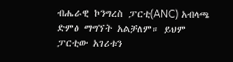ብሔራዊ ኮንግረስ ፓርቲ(ANC) አብላጫ ድምፅ ማግኘት አልቻለም። ይህም ፓርቲው አገሪቱን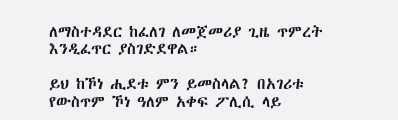ለማስተዳደር ከፈለገ ለመጀመሪያ ጊዜ ጥምረት እንዲፈጥር ያስገድደዋል።

ይህ ከኾነ ሒደቱ ምን ይመስላል? በአገሪቱ የውስጥም ኾነ ዓለም አቀፍ ፖሊሲ ላይ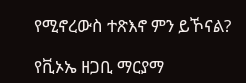የሚኖረውስ ተጽእኖ ምን ይኾናል?

የቪኦኤ ዘጋቢ ማርያማ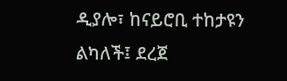ዲያሎ፣ ከናይሮቢ ተከታዩን ልካለች፤ ደረጀ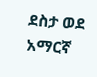ደስታ ወደ አማርኛ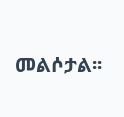መልሶታል፡፡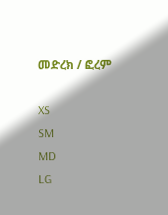መድረክ / ፎረም

XS
SM
MD
LG